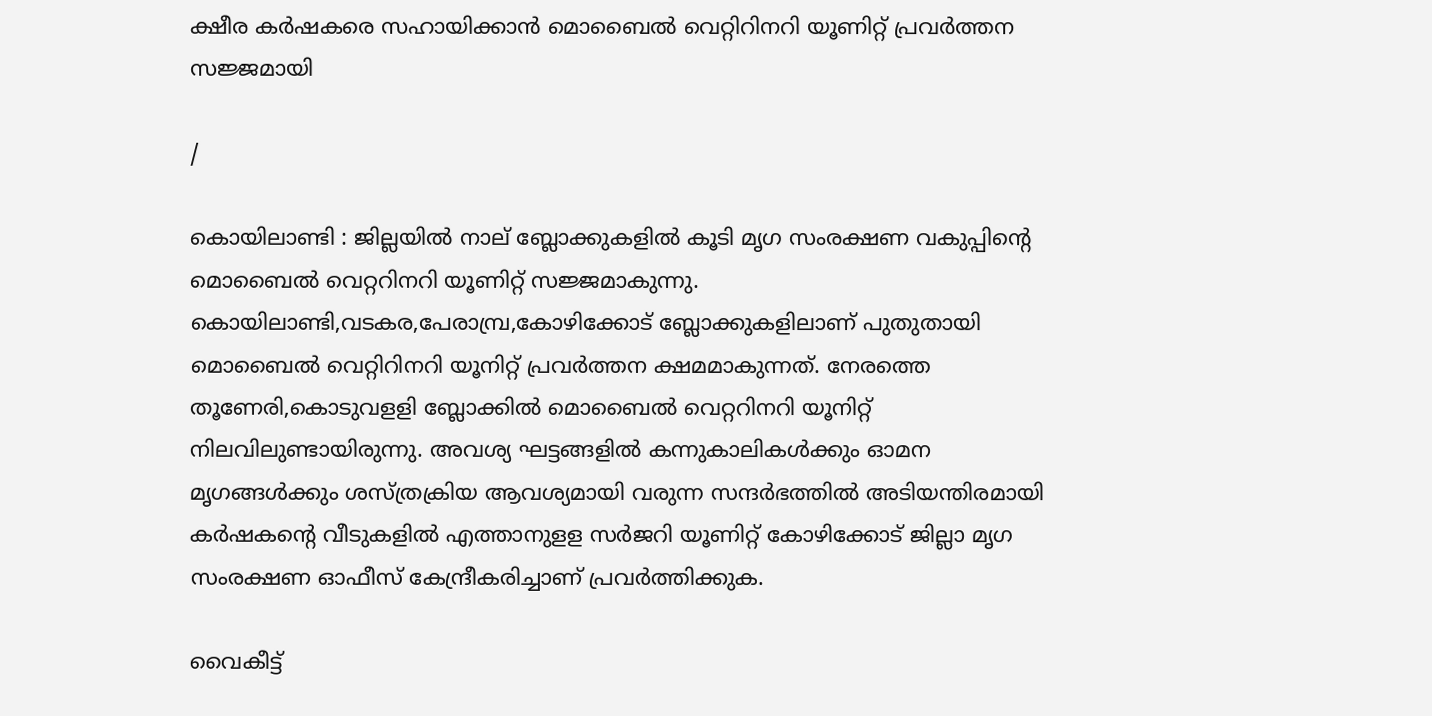ക്ഷീര കര്‍ഷകരെ സഹായിക്കാന്‍ മൊബൈല്‍ വെറ്റിറിനറി യൂണിറ്റ് പ്രവര്‍ത്തന സജ്ജമായി

/

കൊയിലാണ്ടി : ജില്ലയില്‍ നാല് ബ്ലോക്കുകളില്‍ കൂടി മൃഗ സംരക്ഷണ വകുപ്പിന്റെ മൊബൈല്‍ വെറ്ററിനറി യൂണിറ്റ് സജ്ജമാകുന്നു. കൊയിലാണ്ടി,വടകര,പേരാമ്പ്ര,കോഴിക്കോട് ബ്ലോക്കുകളിലാണ് പുതുതായി മൊബൈല്‍ വെറ്റിറിനറി യൂനിറ്റ് പ്രവര്‍ത്തന ക്ഷമമാകുന്നത്. നേരത്തെ തൂണേരി,കൊടുവളളി ബ്ലോക്കില്‍ മൊബൈല്‍ വെറ്ററിനറി യൂനിറ്റ് നിലവിലുണ്ടായിരുന്നു. അവശ്യ ഘട്ടങ്ങളില്‍ കന്നുകാലികള്‍ക്കും ഓമന മൃഗങ്ങള്‍ക്കും ശസ്ത്രക്രിയ ആവശ്യമായി വരുന്ന സന്ദര്‍ഭത്തില്‍ അടിയന്തിരമായി കര്‍ഷകന്റെ വീടുകളില്‍ എത്താനുളള സര്‍ജറി യൂണിറ്റ് കോഴിക്കോട് ജില്ലാ മൃഗ സംരക്ഷണ ഓഫീസ് കേന്ദ്രീകരിച്ചാണ് പ്രവര്‍ത്തിക്കുക.

വൈകീട്ട്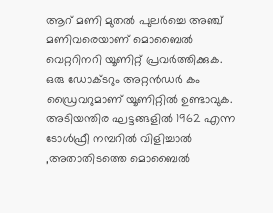ആറ് മണി മുതല്‍ പുലര്‍ച്ചെ അഞ്ച് മണിവരെയാണ് മൊബൈല്‍ വെറ്ററിനറി യൂണിറ്റ് പ്രവര്‍ത്തിക്കുക. ഒരു ഡോക്ടറും അറ്റന്‍ഡര്‍ കം ഡ്രൈവറുമാണ് യൂണിറ്റില്‍ ഉണ്ടാവുക. അടിയന്തിര ഘട്ടങ്ങളില്‍ 1962 എന്ന ടോള്‍ഫ്രീ നമ്പറില്‍ വിളിച്ചാല്‍ ,അതാതിടത്തെ മൊബൈല്‍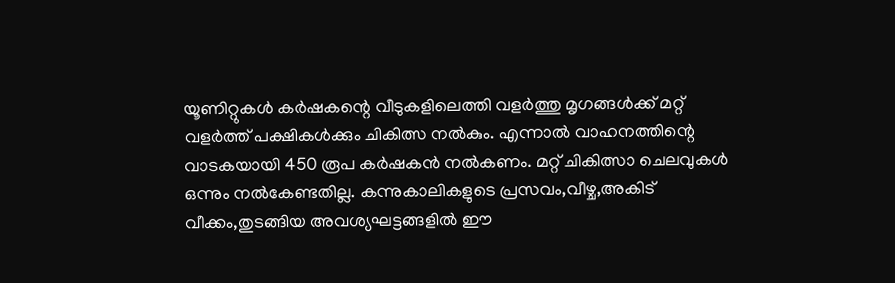യൂണിറ്റുകള്‍ കര്‍ഷകന്റെ വീടുകളിലെത്തി വളര്‍ത്തു മൃഗങ്ങള്‍ക്ക് മറ്റ് വളര്‍ത്ത് പക്ഷികള്‍ക്കും ചികിത്സ നല്‍കും. എന്നാല്‍ വാഹനത്തിന്റെ വാടകയായി 450 രൂപ കര്‍ഷകന്‍ നല്‍കണം. മറ്റ് ചികിത്സാ ചെലവുകള്‍ ഒന്നും നല്‍കേണ്ടതില്ല. കന്നുകാലികളുടെ പ്രസവം,വീഴ്ച,അകിട് വീക്കം,തുടങ്ങിയ അവശ്യഘട്ടങ്ങളില്‍ ഈ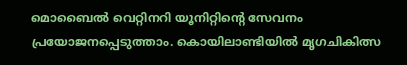മൊബൈല്‍ വെറ്റിനറി യൂനിറ്റിന്റെ സേവനം പ്രയോജനപ്പെടുത്താം. കൊയിലാണ്ടിയില്‍ മൃഗചികിത്സ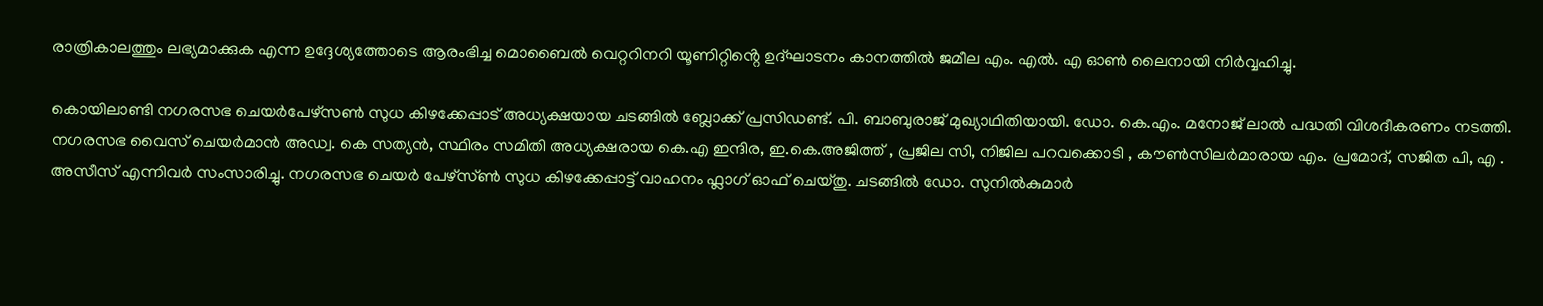രാത്രികാലത്തും ലഭ്യമാക്കുക എന്ന ഉദ്ദേശ്യത്തോടെ ആരംഭിച്ച മൊബൈൽ വെറ്ററിനറി യൂണിറ്റിൻ്റെ ഉദ്ഘാടനം കാനത്തിൽ ജമീല എം. എൽ. എ ഓൺ ലൈനായി നിർവ്വഹിച്ചു.

കൊയിലാണ്ടി നഗരസഭ ചെയർപേഴ്സൺ സുധ കിഴക്കേപ്പാട് അധ്യക്ഷയായ ചടങ്ങിൽ ബ്ലോക്ക് പ്രസിഡണ്ട്. പി. ബാബുരാജ് മുഖ്യാഥിതിയായി. ഡോ. കെ.എം. മനോജ് ലാൽ പദ്ധതി വിശദീകരണം നടത്തി. നഗരസഭ വൈസ് ചെയർമാൻ അഡ്വ. കെ സത്യൻ, സ്ഥിരം സമിതി അധ്യക്ഷരായ കെ.എ ഇന്ദിര, ഇ.കെ.അജിത്ത് , പ്രജില സി, നിജില പറവക്കൊടി , കൗൺസിലർമാരായ എം. പ്രമോദ്, സജിത പി, എ . അസീസ് എന്നിവർ സംസാരിച്ചു. നഗരസഭ ചെയർ പേഴ്സ്ൺ സുധ കിഴക്കേപ്പാട്ട് വാഹനം ഫ്ലാഗ് ഓഫ് ചെയ്തു. ചടങ്ങിൽ ഡോ. സുനിൽകുമാർ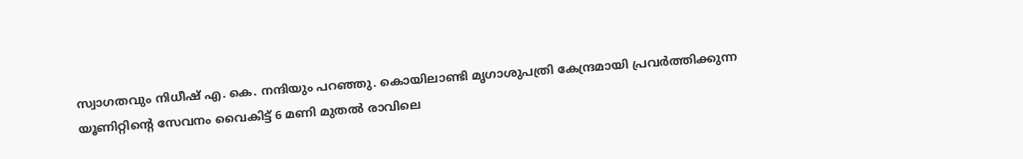സ്വാഗതവും നിധീഷ് എ. കെ. നന്ദിയും പറഞ്ഞു. കൊയിലാണ്ടി മൃഗാശുപത്രി കേന്ദ്രമായി പ്രവർത്തിക്കുന്ന യൂണിറ്റിൻ്റെ സേവനം വൈകിട്ട് 6 മണി മുതൽ രാവിലെ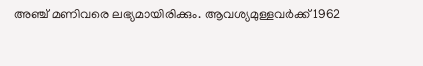അഞ്ച് മണിവരെ ലഭ്യമായിരിക്കും. ആവശ്യമുള്ളവർക്ക് 1962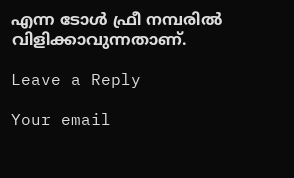എന്ന ടോൾ ഫ്രീ നമ്പരിൽ വിളിക്കാവുന്നതാണ്.

Leave a Reply

Your email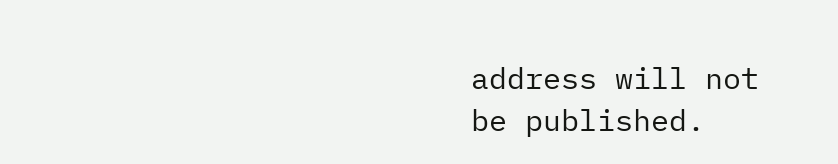address will not be published.